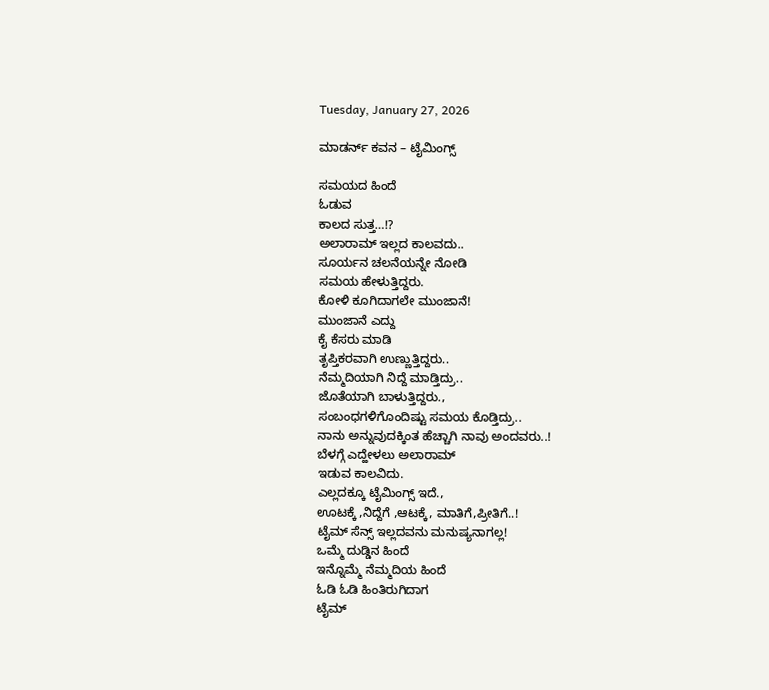Tuesday, January 27, 2026

ಮಾಡರ್ನ್ ಕವನ – ಟೈಮಿಂಗ್ಸ್

ಸಮಯದ ಹಿಂದೆ
ಓಡುವ
ಕಾಲದ ಸುತ್ತ…!?
ಅಲಾರಾಮ್ ಇಲ್ಲದ ಕಾಲವದು..
ಸೂರ್ಯನ ಚಲನೆಯನ್ನೇ ನೋಡಿ
ಸಮಯ ಹೇಳುತ್ತಿದ್ದರು.
ಕೋಳಿ ಕೂಗಿದಾಗಲೇ ಮುಂಜಾನೆ!
ಮುಂಜಾನೆ ಎದ್ದು
ಕೈ ಕೆಸರು ಮಾಡಿ
ತೃಪ್ತಿಕರವಾಗಿ ಉಣ್ಣುತ್ತಿದ್ದರು..
ನೆಮ್ಮದಿಯಾಗಿ ನಿದ್ದೆ ಮಾಡ್ತಿದ್ರು..
ಜೊತೆಯಾಗಿ ಬಾಳುತ್ತಿದ್ದರು.,
ಸಂಬಂಧಗಳಿಗೊಂದಿಷ್ಟು ಸಮಯ ಕೊಡ್ತಿದ್ರು..
ನಾನು ಅನ್ನುವುದಕ್ಕಿಂತ ಹೆಚ್ಚಾಗಿ ನಾವು ಅಂದವರು..!
ಬೆಳಗ್ಗೆ ಎದ್ಹೇಳಲು ಅಲಾರಾಮ್
ಇಡುವ ಕಾಲವಿದು.
ಎಲ್ಲದಕ್ಕೂ ಟೈಮಿಂಗ್ಸ್ ಇದೆ.,
ಊಟಕ್ಕೆ ,ನಿದ್ದೆಗೆ ,ಆಟಕ್ಕೆ, ಮಾತಿಗೆ,ಪ್ರೀತಿಗೆ..!
ಟೈಮ್ ಸೆನ್ಸ್ ಇಲ್ಲದವನು ಮನುಷ್ಯನಾಗಲ್ಲ!
ಒಮ್ಮೆ ದುಡ್ಡಿನ ಹಿಂದೆ
ಇನ್ನೊಮ್ಮೆ ನೆಮ್ಮದಿಯ ಹಿಂದೆ
ಓಡಿ ಓಡಿ ಹಿಂತಿರುಗಿದಾಗ
ಟೈಮ್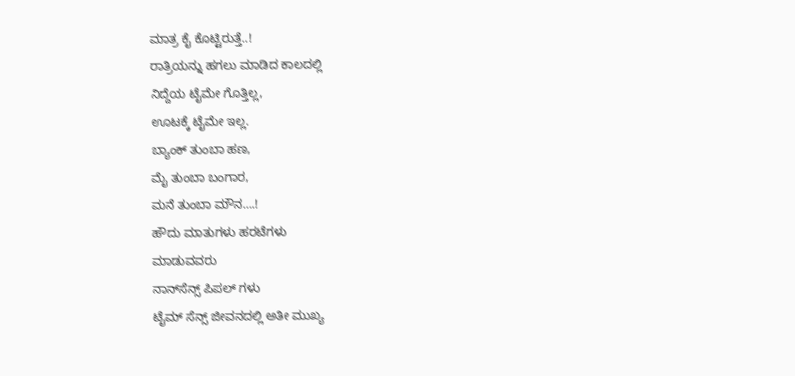ಮಾತ್ರ ಕೈ ಕೊಟ್ಟಿರುತ್ತೆ..!
ರಾತ್ರಿಯನ್ನು ಹಗಲು ಮಾಡಿದ ಕಾಲದಲ್ಲಿ
ನಿದ್ದೆಯ ಟೈಮೇ ಗೊತ್ತಿಲ್ಲ,
ಊಟಕ್ಕೆ ಟೈಮೇ ಇಲ್ಲ.
ಬ್ಯಾಂಕ್ ತುಂಬಾ ಹಣ,
ಮೈ ತುಂಬಾ ಬಂಗಾರ,
ಮನೆ ತುಂಬಾ ಮೌನ….!
ಹೌದು ಮಾತುಗಳು ಹರಟೆಗಳು
ಮಾಡುವವರು
ನಾನ್‌ಸೆನ್ಸ್ ಪಿಪಲ್ ಗಳು
ಟೈಮ್ ಸೆನ್ಸ್ ಜೀವನದಲ್ಲಿ ಅತೀ ಮುಖ್ಯ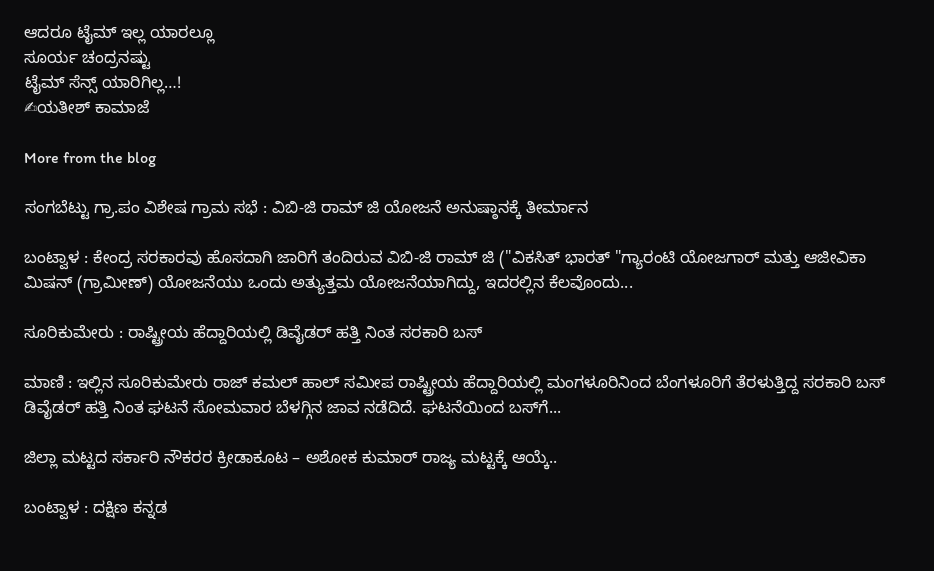ಆದರೂ ಟೈಮ್ ಇಲ್ಲ ಯಾರಲ್ಲೂ
ಸೂರ್ಯ ಚಂದ್ರನಷ್ಟು
ಟೈಮ್ ಸೆನ್ಸ್ ಯಾರಿಗಿಲ್ಲ…!
✍ಯತೀಶ್ ಕಾಮಾಜೆ

More from the blog

ಸಂಗಬೆಟ್ಟು ಗ್ರಾ.ಪಂ ವಿಶೇಷ ಗ್ರಾಮ ಸಭೆ : ವಿಬಿ-ಜಿ ರಾಮ್ ಜಿ ಯೋಜನೆ ಅನುಷ್ಠಾನಕ್ಕೆ ತೀರ್ಮಾನ

ಬಂಟ್ವಾಳ : ಕೇಂದ್ರ ಸರಕಾರವು ಹೊಸದಾಗಿ ಜಾರಿಗೆ ತಂದಿರುವ ವಿಬಿ-ಜಿ ರಾಮ್ ಜಿ ("ವಿಕಸಿತ್ ಭಾರತ್ "ಗ್ಯಾರಂಟಿ ಯೋಜಗಾರ್ ಮತ್ತು ಆಜೀವಿಕಾ ಮಿಷನ್ (ಗ್ರಾಮೀಣ್) ಯೋಜನೆಯು ಒಂದು ಅತ್ಯುತ್ತಮ ಯೋಜನೆಯಾಗಿದ್ದು, ಇದರಲ್ಲಿನ ಕೆಲವೊಂದು...

ಸೂರಿಕುಮೇರು : ರಾಷ್ಟ್ರೀಯ ಹೆದ್ದಾರಿಯಲ್ಲಿ ಡಿವೈಡರ್ ಹತ್ತಿ ನಿಂತ ಸರಕಾರಿ ಬಸ್

ಮಾಣಿ : ಇಲ್ಲಿನ ಸೂರಿಕುಮೇರು ರಾಜ್ ಕಮಲ್ ಹಾಲ್ ಸಮೀಪ ರಾಷ್ಟ್ರೀಯ ಹೆದ್ದಾರಿಯಲ್ಲಿ ಮಂಗಳೂರಿನಿಂದ ಬೆಂಗಳೂರಿಗೆ ತೆರಳುತ್ತಿದ್ದ ಸರಕಾರಿ ಬಸ್ ಡಿವೈಡರ್ ಹತ್ತಿ ನಿಂತ ಘಟನೆ ಸೋಮವಾರ ಬೆಳಗ್ಗಿನ ಜಾವ ನಡೆದಿದೆ. ಘಟನೆಯಿಂದ ಬಸ್‌ಗೆ...

ಜಿಲ್ಲಾ ಮಟ್ಟದ ಸರ್ಕಾರಿ ನೌಕರರ ಕ್ರೀಡಾಕೂಟ – ಅಶೋಕ ಕುಮಾರ್ ರಾಜ್ಯ ಮಟ್ಟಕ್ಕೆ ಆಯ್ಕೆ..

ಬಂಟ್ವಾಳ : ದಕ್ಷಿಣ ಕನ್ನಡ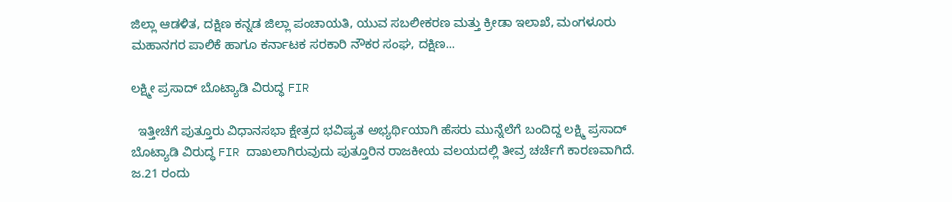ಜಿಲ್ಲಾ ಆಡಳಿತ, ದಕ್ಷಿಣ ಕನ್ನಡ ಜಿಲ್ಲಾ ಪಂಚಾಯತಿ, ಯುವ ಸಬಲೀಕರಣ ಮತ್ತು ಕ್ರೀಡಾ ಇಲಾಖೆ, ಮಂಗಳೂರು ಮಹಾನಗರ ಪಾಲಿಕೆ ಹಾಗೂ ಕರ್ನಾಟಕ ಸರಕಾರಿ ನೌಕರ ಸಂಘ, ದಕ್ಷಿಣ...

ಲಕ್ಷ್ಮೀ ಪ್ರಸಾದ್ ಬೊಟ್ಯಾಡಿ ವಿರುದ್ಧ FIR

  ಇತ್ತೀಚೆಗೆ ಪುತ್ತೂರು ವಿಧಾನಸಭಾ ಕ್ಷೇತ್ರದ ಭವಿಷ್ಯತ ಅಭ್ಯರ್ಥಿಯಾಗಿ ಹೆಸರು ಮುನ್ನೆಲೆಗೆ ಬಂದಿದ್ದ ಲಕ್ಷ್ಮಿ ಪ್ರಸಾದ್ ಬೊಟ್ಯಾಡಿ ವಿರುದ್ಧ FIR ದಾಖಲಾಗಿರುವುದು ಪುತ್ತೂರಿನ ರಾಜಕೀಯ ವಲಯದಲ್ಲಿ ತೀವ್ರ ಚರ್ಚೆಗೆ ಕಾರಣವಾಗಿದೆ. ಜ.21 ರಂದು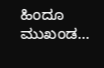ಹಿಂದೂ ಮುಖಂಡ...